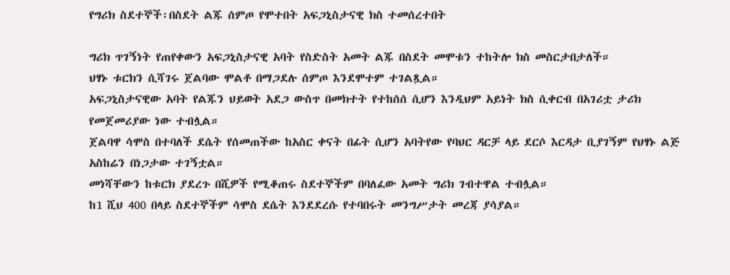የግሪክ ስደተኞች፡በስደት ልጁ ሰምጦ የሞተበት አፍጋኒስታናዊ ክስ ተመሰረተበት

ግሪክ ጥገኝነት የጠየቀውን አፍጋኒስታናዊ አባት የስድስት አመት ልጁ በስደት መሞቱን ተከትሎ ክስ መስርታበታለች።
ህፃኑ ቱርክን ሲሻገሩ ጀልባው ሞልቶ በማጋደሉ ሰምጦ እንደሞተም ተገልጿል።
አፍጋኒስታናዊው አባት የልጁን ህይወት አደጋ ውስጥ በመክተት የተከሰሰ ሲሆን እንዲህም አይነት ክስ ሲቀርብ በአገሪቷ ታሪክ የመጀመሪያው ነው ተብሏል።
ጀልባዋ ሳሞስ በተባለች ደሴት የሰመጠችው ከአስር ቀናት በፊት ሲሆን አባትየው የባህር ዳርቻ ላይ ደርሶ እርዳታ ቢያገኝም የህፃኑ ልጅ አስከሬን በነጋታው ተገኝቷል።
መነሻቸውን ከቱርክ ያደረጉ በሺዎች የሚቆጠሩ ስደተኞችም በባለፈው አመት ግሪክ ገብተዋል ተብሏል።
ከ1 ሺህ 400 በላይ ስደተኞችም ሳሞስ ደሴት እንደደረሱ የተባበሩት መንግሥታት መረጃ ያሳያል።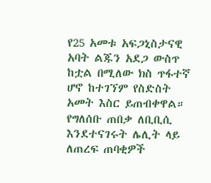የ25 አመቱ አፍጋኒስታናዊ አባት ልጁን አደጋ ውስጥ ከቷል በሚለው ክስ ጥፋተኛ ሆኖ ከተገኘም የስድስት አመት እስር ይጠብቀዋል።
የግለሰቡ ጠበቃ ለቢቢሲ እንደተናገሩት ሌሊት ላይ ለጠረፍ ጠባቂዎች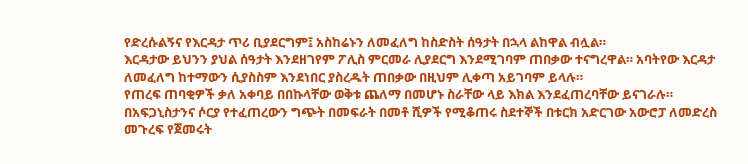የድረሱልኝና የእርዳታ ጥሪ ቢያደርግም፤ አስከሬኑን ለመፈለግ ከስድስት ሰዓታት በኋላ ልከዋል ብሏል።
እርዳታው ይህንን ያህል ሰዓታት እንደዘገየም ፖሊስ ምርመራ ሊያደርግ እንደሚገባም ጠበቃው ተናግረዋል። አባትየው እርዳታ ለመፈለግ ከተማውን ሲያስስም እንደነበር ያስረዱት ጠበቃው በዚህም ሊቀጣ አይገባም ይላሉ።
የጠረፍ ጠባቂዎች ቃለ አቀባይ በበኩላቸው ወቅቱ ጨለማ በመሆኑ ስራቸው ላይ እክል እንደፈጠረባቸው ይናገራሉ።
በአፍጋኒስታንና ሶርያ የተፈጠረውን ግጭት በመፍራት በመቶ ሺዎች የሚቆጠሩ ስደተኞች በቱርክ አድርገው አውሮፓ ለመድረስ መጉረፍ የጀመሩት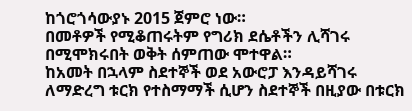ከጎሮጎሳውያኑ 2015 ጀምሮ ነው።
በመቶዎች የሚቆጠሩትም የግሪክ ደሴቶችን ሊሻገሩ በሚሞክሩበት ወቅት ሰምጠው ሞተዋል።
ከአመት በኋላም ስደተኞች ወደ አውሮፓ እንዳይሻገሩ ለማድረግ ቱርክ የተስማማች ሲሆን ስደተኞች በዚያው በቱርክ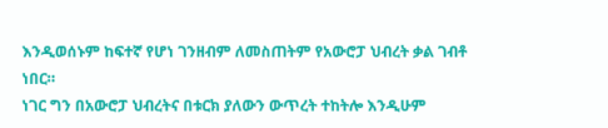እንዲወሰኑም ከፍተኛ የሆነ ገንዘብም ለመስጠትም የአውሮፓ ህብረት ቃል ገብቶ ነበር።
ነገር ግን በአውሮፓ ህብረትና በቱርክ ያለውን ውጥረት ተከትሎ እንዲሁም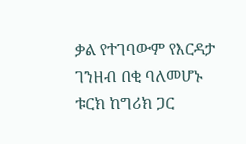ቃል የተገባውም የእርዳታ ገንዘብ በቂ ባለመሆኑ ቱርክ ከግሪክ ጋር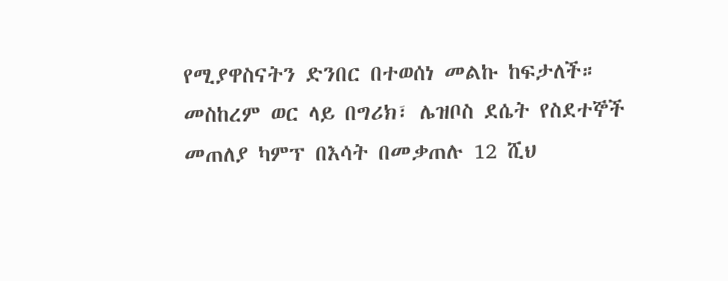የሚያዋስናትን ድንበር በተወሰነ መልኩ ከፍታለች።
መስከረም ወር ላይ በግሪክ፣ ሌዝቦስ ደሴት የስደተኞች መጠለያ ካምፕ በእሳት በመቃጠሉ 12 ሺህ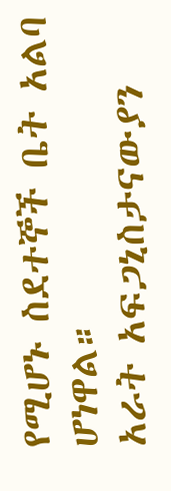የሚሆኑ ስደተኞች ቤት አልባ ሆነዋል።
አራት አፍጋኒስታናውያን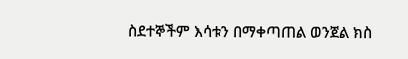ስደተኞችም እሳቱን በማቀጣጠል ወንጀል ክስ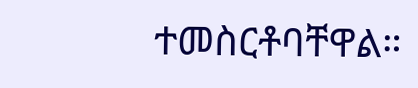ተመስርቶባቸዋል።